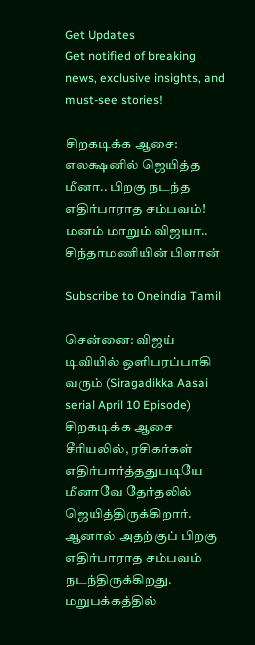Get Updates
Get notified of breaking news, exclusive insights, and must-see stories!

சிறகடிக்க ஆசை: எலக்ஷனில் ஜெயித்த மீனா.. பிறகு நடந்த எதிர்பாராத சம்பவம்! மனம் மாறும் விஜயா.. சிந்தாமணியின் பிளான்

Subscribe to Oneindia Tamil

சென்னை: விஜய் டிவியில் ஒளிபரப்பாகி வரும் (Siragadikka Aasai serial April 10 Episode) சிறகடிக்க ஆசை சீரியலில், ரசிகர்கள் எதிர்பார்த்ததுபடியே மீனாவே தேர்தலில் ஜெயித்திருக்கிறார். ஆனால் அதற்குப் பிறகு எதிர்பாராத சம்பவம் நடந்திருக்கிறது. மறுபக்கத்தில்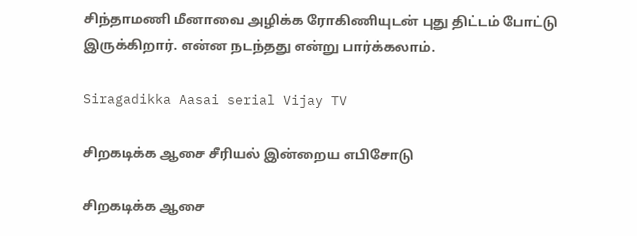சிந்தாமணி மீனாவை அழிக்க ரோகிணியுடன் புது திட்டம் போட்டு இருக்கிறார். என்ன நடந்தது என்று பார்க்கலாம்.

Siragadikka Aasai serial Vijay TV

சிறகடிக்க ஆசை சீரியல் இன்றைய எபிசோடு

சிறகடிக்க ஆசை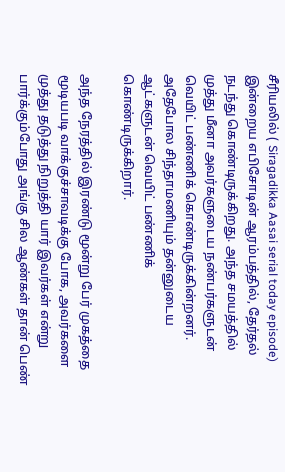சீரியலில் ( Siragadikka Aasai serial today episode) இன்றைய எபிசோடின் ஆரம்பத்தில், தேர்தல் நடந்து கொண்டிருக்கிறது. அந்த சமயத்தில் முத்து மீனா அவர்களுடைய நண்பர்களுடன் வெயிட் பண்ணிக் கொண்டிருக்கின்றனர். அதேபோல சிந்தாமணியும் தன்னுடைய ஆட்களுடன் வெயிட் பண்ணிக் கொண்டிருக்கிறார்.

அந்த நேரத்தில் இரண்டு மூன்று பேர் முகத்தை மூடியபடி வாக்குச்சாவடிக்கு போக, அவர்களை முத்து தடுத்து நிறுத்தி யார் இவர்கள் என்று பார்க்கும்போது அங்கு சில ஆண்கள் தான் பெண்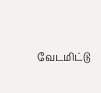வேடமிட்டு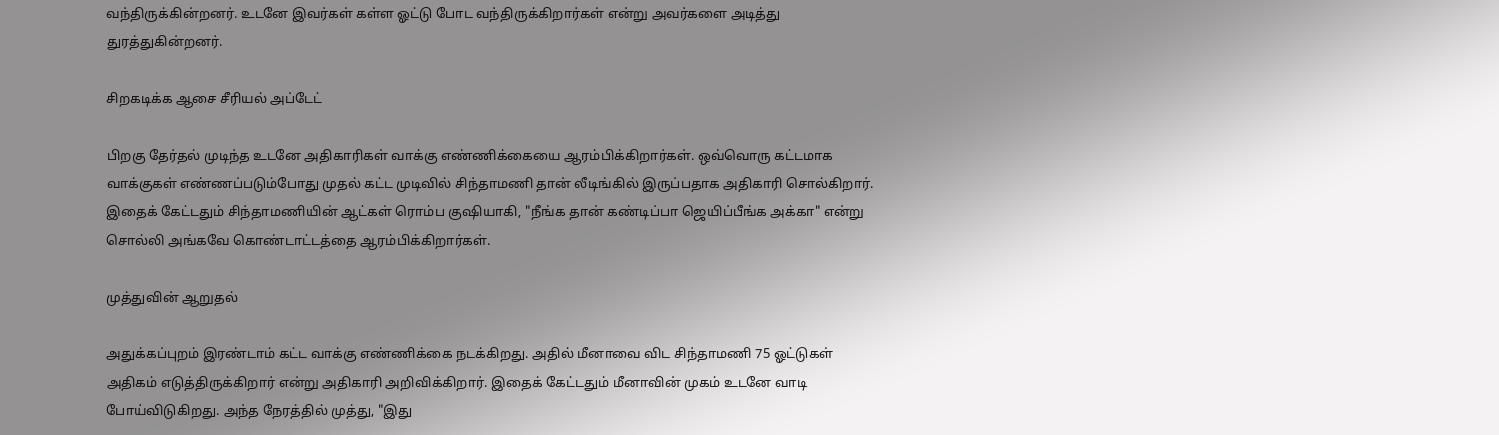வந்திருக்கின்றனர். உடனே இவர்கள் கள்ள ஓட்டு போட வந்திருக்கிறார்கள் என்று அவர்களை அடித்து துரத்துகின்றனர்.

சிறகடிக்க ஆசை சீரியல் அப்டேட்

பிறகு தேர்தல் முடிந்த உடனே அதிகாரிகள் வாக்கு எண்ணிக்கையை ஆரம்பிக்கிறார்கள். ஒவ்வொரு கட்டமாக வாக்குகள் எண்ணப்படும்போது முதல் கட்ட முடிவில் சிந்தாமணி தான் லீடிங்கில் இருப்பதாக அதிகாரி சொல்கிறார். இதைக் கேட்டதும் சிந்தாமணியின் ஆட்கள் ரொம்ப குஷியாகி, "நீங்க தான் கண்டிப்பா ஜெயிப்பீங்க அக்கா" என்று சொல்லி அங்கவே கொண்டாட்டத்தை ஆரம்பிக்கிறார்கள்.

முத்துவின் ஆறுதல்

அதுக்கப்புறம் இரண்டாம் கட்ட வாக்கு எண்ணிக்கை நடக்கிறது. அதில் மீனாவை விட சிந்தாமணி 75 ஓட்டுகள் அதிகம் எடுத்திருக்கிறார் என்று அதிகாரி அறிவிக்கிறார். இதைக் கேட்டதும் மீனாவின் முகம் உடனே வாடி போய்விடுகிறது. அந்த நேரத்தில் முத்து, "இது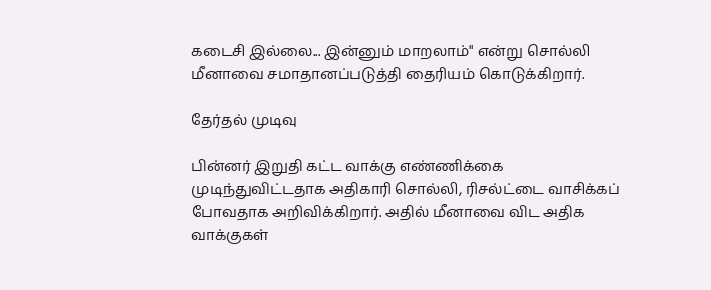கடைசி இல்லை... இன்னும் மாறலாம்" என்று சொல்லி மீனாவை சமாதானப்படுத்தி தைரியம் கொடுக்கிறார்.

தேர்தல் முடிவு

பின்னர் இறுதி கட்ட வாக்கு எண்ணிக்கை முடிந்துவிட்டதாக அதிகாரி சொல்லி, ரிசல்ட்டை வாசிக்கப் போவதாக அறிவிக்கிறார். அதில் மீனாவை விட அதிக வாக்குகள்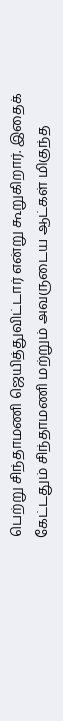பெற்று சிந்தாமணி ஜெயித்துவிட்டார் என்று கூறுகிறார். இதைக் கேட்டதும் சிந்தாமணி மற்றும் அவருடைய ஆட்கள் மிகுந்த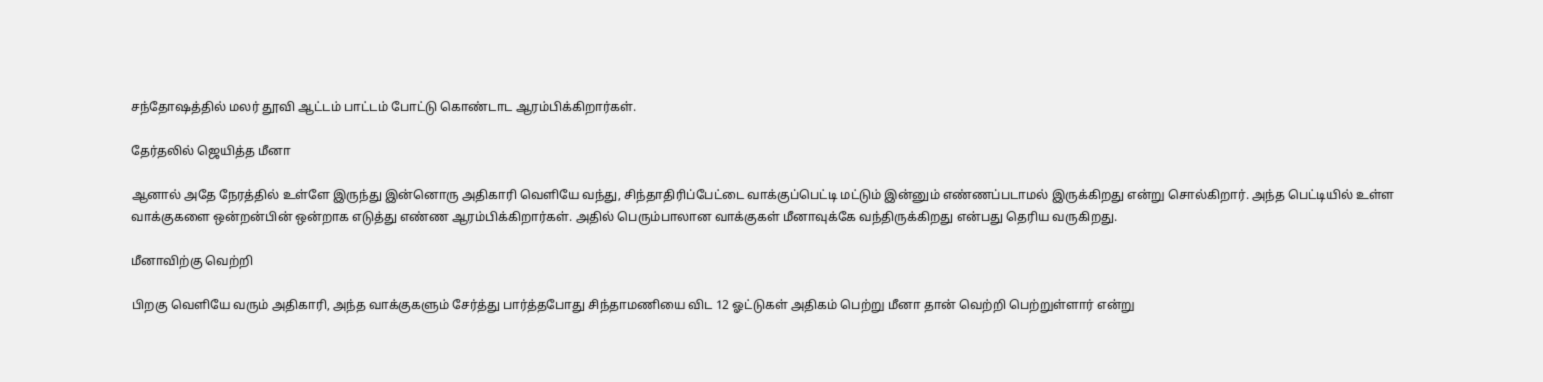சந்தோஷத்தில் மலர் தூவி ஆட்டம் பாட்டம் போட்டு கொண்டாட ஆரம்பிக்கிறார்கள்.

தேர்தலில் ஜெயித்த மீனா

ஆனால் அதே நேரத்தில் உள்ளே இருந்து இன்னொரு அதிகாரி வெளியே வந்து, சிந்தாதிரிப்பேட்டை வாக்குப்பெட்டி மட்டும் இன்னும் எண்ணப்படாமல் இருக்கிறது என்று சொல்கிறார். அந்த பெட்டியில் உள்ள வாக்குகளை ஒன்றன்பின் ஒன்றாக எடுத்து எண்ண ஆரம்பிக்கிறார்கள். அதில் பெரும்பாலான வாக்குகள் மீனாவுக்கே வந்திருக்கிறது என்பது தெரிய வருகிறது.

மீனாவிற்கு வெற்றி

பிறகு வெளியே வரும் அதிகாரி, அந்த வாக்குகளும் சேர்த்து பார்த்தபோது சிந்தாமணியை விட 12 ஓட்டுகள் அதிகம் பெற்று மீனா தான் வெற்றி பெற்றுள்ளார் என்று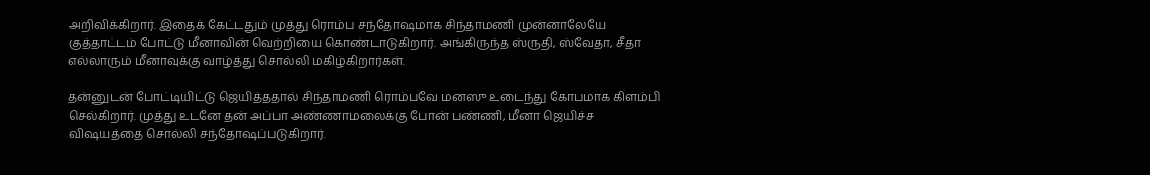அறிவிக்கிறார். இதைக் கேட்டதும் முத்து ரொம்ப சந்தோஷமாக சிந்தாமணி முன்னாலேயே குத்தாட்டம் போட்டு மீனாவின் வெற்றியை கொண்டாடுகிறார். அங்கிருந்த ஸ்ருதி, ஸ்வேதா, சீதா எல்லாரும் மீனாவுக்கு வாழ்த்து சொல்லி மகிழ்கிறார்கள்.

தன்னுடன் போட்டியிட்டு ஜெயித்ததால் சிந்தாமணி ரொம்பவே மனஸு உடைந்து கோபமாக கிளம்பி செல்கிறார். முத்து உடனே தன் அப்பா அண்ணாமலைக்கு போன் பண்ணி, மீனா ஜெயிச்ச விஷயத்தை சொல்லி சந்தோஷப்படுகிறார்.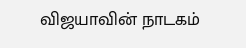விஜயாவின் நாடகம்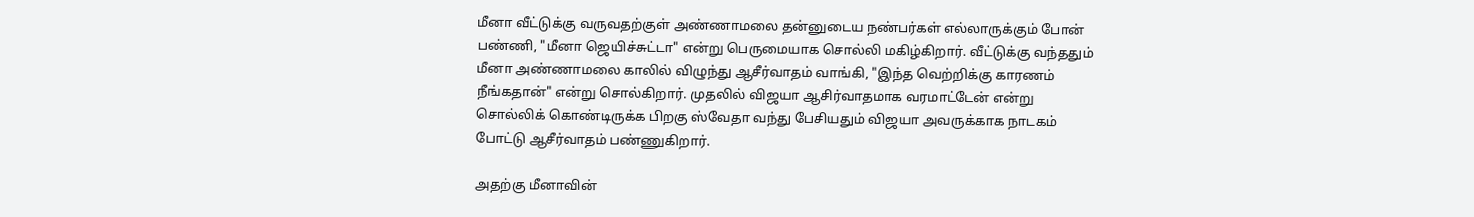மீனா வீட்டுக்கு வருவதற்குள் அண்ணாமலை தன்னுடைய நண்பர்கள் எல்லாருக்கும் போன் பண்ணி, "மீனா ஜெயிச்சுட்டா" என்று பெருமையாக சொல்லி மகிழ்கிறார். வீட்டுக்கு வந்ததும் மீனா அண்ணாமலை காலில் விழுந்து ஆசீர்வாதம் வாங்கி, "இந்த வெற்றிக்கு காரணம் நீங்கதான்" என்று சொல்கிறார். முதலில் விஜயா ஆசிர்வாதமாக வரமாட்டேன் என்று சொல்லிக் கொண்டிருக்க பிறகு ஸ்வேதா வந்து பேசியதும் விஜயா அவருக்காக நாடகம் போட்டு ஆசீர்வாதம் பண்ணுகிறார்.

அதற்கு மீனாவின்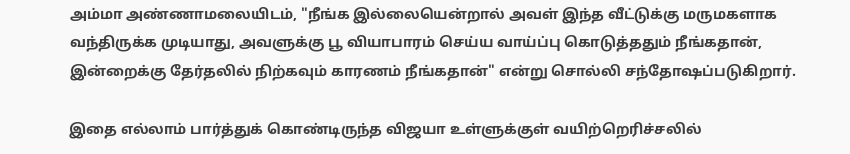அம்மா அண்ணாமலையிடம், "நீங்க இல்லையென்றால் அவள் இந்த வீட்டுக்கு மருமகளாக வந்திருக்க முடியாது, அவளுக்கு பூ வியாபாரம் செய்ய வாய்ப்பு கொடுத்ததும் நீங்கதான், இன்றைக்கு தேர்தலில் நிற்கவும் காரணம் நீங்கதான்" என்று சொல்லி சந்தோஷப்படுகிறார்.

இதை எல்லாம் பார்த்துக் கொண்டிருந்த விஜயா உள்ளுக்குள் வயிற்றெரிச்சலில்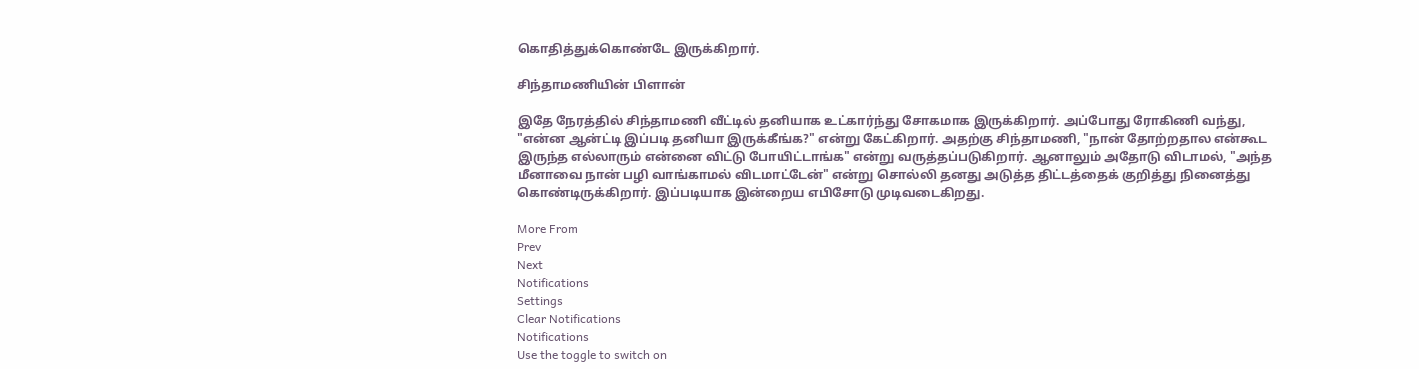கொதித்துக்கொண்டே இருக்கிறார்.

சிந்தாமணியின் பிளான்

இதே நேரத்தில் சிந்தாமணி வீட்டில் தனியாக உட்கார்ந்து சோகமாக இருக்கிறார். அப்போது ரோகிணி வந்து, "என்ன ஆன்ட்டி இப்படி தனியா இருக்கீங்க?" என்று கேட்கிறார். அதற்கு சிந்தாமணி, "நான் தோற்றதால என்கூட இருந்த எல்லாரும் என்னை விட்டு போயிட்டாங்க" என்று வருத்தப்படுகிறார். ஆனாலும் அதோடு விடாமல், "அந்த மீனாவை நான் பழி வாங்காமல் விடமாட்டேன்" என்று சொல்லி தனது அடுத்த திட்டத்தைக் குறித்து நினைத்து கொண்டிருக்கிறார். இப்படியாக இன்றைய எபிசோடு முடிவடைகிறது.

More From
Prev
Next
Notifications
Settings
Clear Notifications
Notifications
Use the toggle to switch on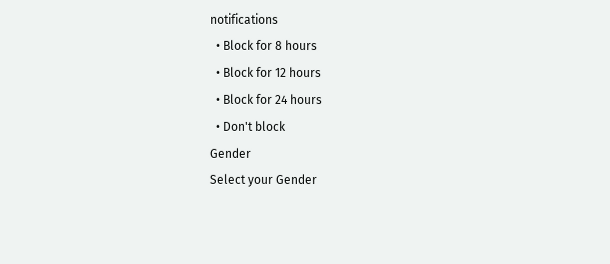notifications
  • Block for 8 hours
  • Block for 12 hours
  • Block for 24 hours
  • Don't block
Gender
Select your Gender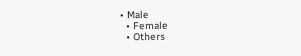• Male
  • Female
  • Others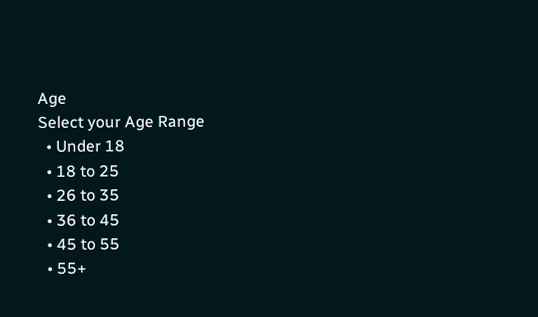Age
Select your Age Range
  • Under 18
  • 18 to 25
  • 26 to 35
  • 36 to 45
  • 45 to 55
  • 55+